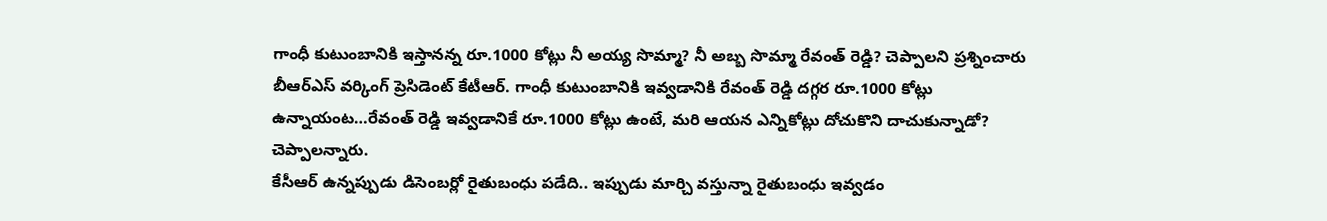గాంధీ కుటుంబానికి ఇస్తానన్న రూ.1000 కోట్లు నీ అయ్య సొమ్మా? నీ అబ్బ సొమ్మా రేవంత్ రెడ్డి? చెప్పాలని ప్రశ్నించారు బీఆర్ఎస్ వర్కింగ్ ప్రెసిడెంట్ కేటీఆర్. గాంధీ కుటుంబానికి ఇవ్వడానికి రేవంత్ రెడ్డి దగ్గర రూ.1000 కోట్లు ఉన్నాయంట…రేవంత్ రెడ్డి ఇవ్వడానికే రూ.1000 కోట్లు ఉంటే, మరి ఆయన ఎన్నికోట్లు దోచుకొని దాచుకున్నాడో? చెప్పాలన్నారు.
కేసీఆర్ ఉన్నప్పుడు డిసెంబర్లో రైతుబంధు పడేది.. ఇప్పుడు మార్చి వస్తున్నా రైతుబంధు ఇవ్వడం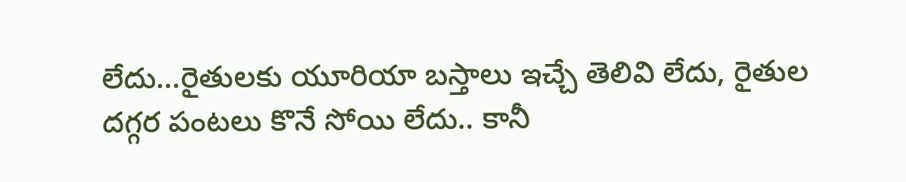లేదు…రైతులకు యూరియా బస్తాలు ఇచ్చే తెలివి లేదు, రైతుల దగ్గర పంటలు కొనే సోయి లేదు.. కానీ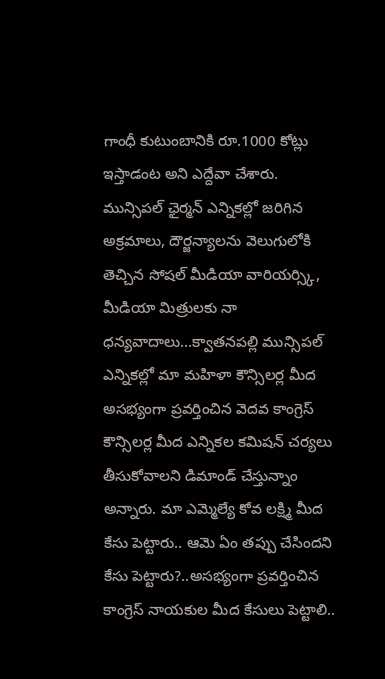గాంధీ కుటుంబానికి రూ.1000 కోట్లు ఇస్తాడంట అని ఎద్దేవా చేశారు.
మున్సిపల్ ఛైర్మన్ ఎన్నికల్లో జరిగిన అక్రమాలు, దౌర్జన్యాలను వెలుగులోకి తెచ్చిన సోషల్ మీడియా వారియర్స్కి, మీడియా మిత్రులకు నా ధన్యవాదాలు…క్వాతనపల్లి మున్సిపల్ ఎన్నికల్లో మా మహిళా కౌన్సిలర్ల మీద అసభ్యంగా ప్రవర్తించిన వెదవ కాంగ్రెస్ కౌన్సిలర్ల మీద ఎన్నికల కమిషన్ చర్యలు తీసుకోవాలని డిమాండ్ చేస్తున్నాం అన్నారు. మా ఎమ్మెల్యే కోవ లక్ష్మి మీద కేసు పెట్టారు.. ఆమె ఏం తప్పు చేసిందని కేసు పెట్టారు?..అసభ్యంగా ప్రవర్తించిన కాంగ్రెస్ నాయకుల మీద కేసులు పెట్టాలి..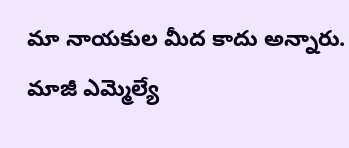మా నాయకుల మీద కాదు అన్నారు.
మాజీ ఎమ్మెల్యే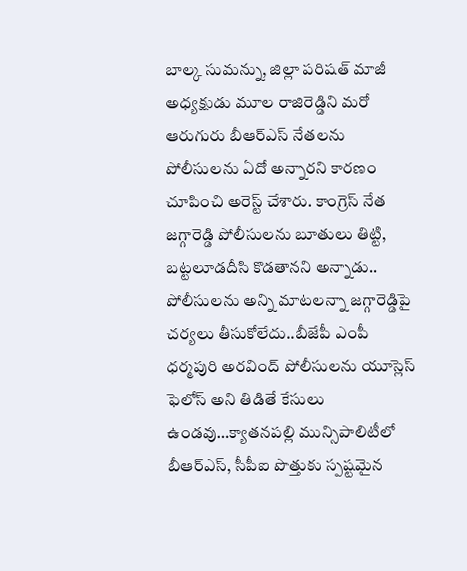బాల్క సుమన్ను, జిల్లా పరిషత్ మాజీ అధ్యక్షుడు మూల రాజిరెడ్డిని మరో ఆరుగురు బీఆర్ఎస్ నేతలను పోలీసులను ఏదో అన్నారని కారణం చూపించి అరెస్ట్ చేశారు. కాంగ్రెస్ నేత జగ్గారెడ్డి పోలీసులను బూతులు తిట్టి, బట్టలూడదీసి కొడతానని అన్నాడు.. పోలీసులను అన్ని మాటలన్నా జగ్గారెడ్డిపై చర్యలు తీసుకోలేదు..బీజేపీ ఎంపీ ధర్మపురి అరవింద్ పోలీసులను యూస్లెస్ ఫెలోస్ అని తిడితే కేసులు ఉండవు…క్యాతనపల్లి మున్సిపాలిటీలో బీఆర్ఎస్, సీపీఐ పొత్తుకు స్పష్టమైన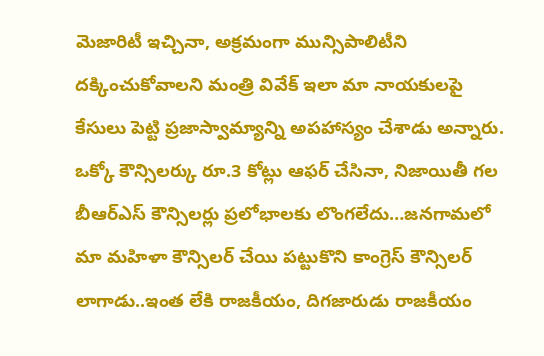మెజారిటీ ఇచ్చినా, అక్రమంగా మున్సిపాలిటీని దక్కించుకోవాలని మంత్రి వివేక్ ఇలా మా నాయకులపై కేసులు పెట్టి ప్రజాస్వామ్యాన్ని అపహాస్యం చేశాడు అన్నారు.
ఒక్కో కౌన్సిలర్కు రూ.3 కోట్లు ఆఫర్ చేసినా, నిజాయితీ గల బీఆర్ఎస్ కౌన్సిలర్లు ప్రలోభాలకు లొంగలేదు…జనగామలో మా మహిళా కౌన్సిలర్ చేయి పట్టుకొని కాంగ్రెస్ కౌన్సిలర్ లాగాడు..ఇంత లేకి రాజకీయం, దిగజారుడు రాజకీయం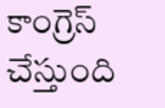కాంగ్రెస్ చేస్తుంది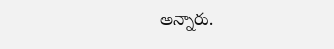అన్నారు.